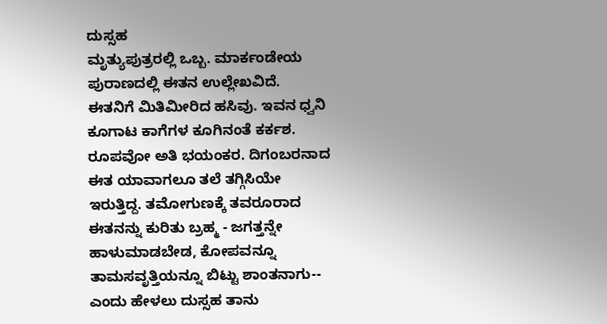ದುಸ್ಸಹ
ಮೃತ್ಯುಪುತ್ರರಲ್ಲಿ ಒಬ್ಬ. ಮಾರ್ಕಂಡೇಯ ಪುರಾಣದಲ್ಲಿ ಈತನ ಉಲ್ಲೇಖವಿದೆ. ಈತನಿಗೆ ಮಿತಿಮೀರಿದ ಹಸಿವು. ಇವನ ಧ್ವನಿ ಕೂಗಾಟ ಕಾಗೆಗಳ ಕೂಗಿನಂತೆ ಕರ್ಕಶ. ರೂಪವೋ ಅತಿ ಭಯಂಕರ. ದಿಗಂಬರನಾದ ಈತ ಯಾವಾಗಲೂ ತಲೆ ತಗ್ಗಿಸಿಯೇ ಇರುತ್ತಿದ್ದ. ತಮೋಗುಣಕ್ಕೆ ತವರೂರಾದ ಈತನನ್ನು ಕುರಿತು ಬ್ರಹ್ಮ - ಜಗತ್ತನ್ನೇ ಹಾಳುಮಾಡಬೇಡ, ಕೋಪವನ್ನೂ ತಾಮಸವೃತ್ತಿಯನ್ನೂ ಬಿಟ್ಟು ಶಾಂತನಾಗು-- ಎಂದು ಹೇಳಲು ದುಸ್ಸಹ ತಾನು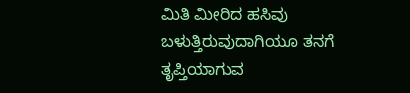ಮಿತಿ ಮೀರಿದ ಹಸಿವು ಬಳುತ್ತಿರುವುದಾಗಿಯೂ ತನಗೆ ತೃಪ್ತಿಯಾಗುವ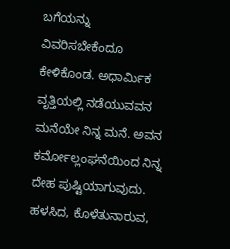ಬಗೆಯನ್ನು ವಿವರಿಸಬೇಕೆಂದೂ ಕೇಳಿಕೊಂಡ. ಅಧಾರ್ಮಿಕ ವೃತ್ತಿಯಲ್ಲಿ ನಡೆಯುವವನ ಮನೆಯೇ ನಿನ್ನ ಮನೆ. ಅವನ ಕರ್ಮೋಲ್ಲಂಘನೆಯಿಂದ ನಿನ್ನ ದೇಹ ಪುಷ್ಟಿಯಾಗುವುದು. ಹಳಸಿದ, ಕೊಳೆತುನಾರುವ,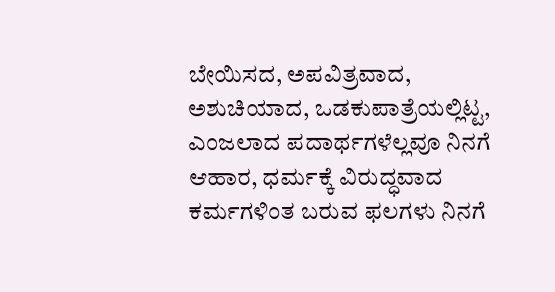ಬೇಯಿಸದ, ಅಪವಿತ್ರವಾದ, ಅಶುಚಿಯಾದ, ಒಡಕುಪಾತ್ರೆಯಲ್ಲಿಟ್ಟ, ಎಂಜಲಾದ ಪದಾರ್ಥಗಳೆಲ್ಲವೂ ನಿನಗೆ ಆಹಾರ, ಧರ್ಮಕ್ಕೆ ವಿರುದ್ಧವಾದ ಕರ್ಮಗಳಿಂತ ಬರುವ ಫಲಗಳು ನಿನಗೆ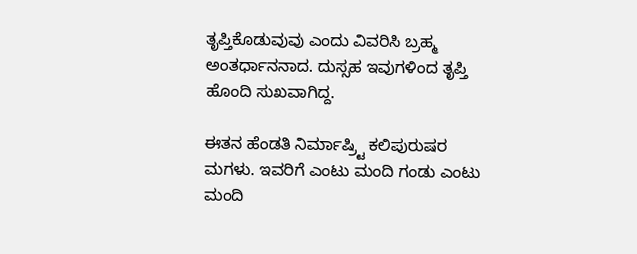ತೃಪ್ತಿಕೊಡುವುವು ಎಂದು ವಿವರಿಸಿ ಬ್ರಹ್ಮ ಅಂತರ್ಧಾನನಾದ. ದುಸ್ಸಹ ಇವುಗಳಿಂದ ತೃಪ್ತಿ ಹೊಂದಿ ಸುಖವಾಗಿದ್ದ.

ಈತನ ಹೆಂಡತಿ ನಿರ್ಮಾಷ್ರ್ಟಿ ಕಲಿಪುರುಷರ ಮಗಳು. ಇವರಿಗೆ ಎಂಟು ಮಂದಿ ಗಂಡು ಎಂಟು ಮಂದಿ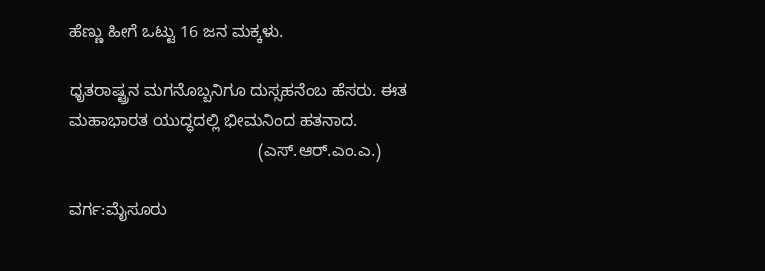ಹೆಣ್ಣು ಹೀಗೆ ಒಟ್ಟು 16 ಜನ ಮಕ್ಕಳು.

ಧೃತರಾಷ್ಟ್ರನ ಮಗನೊಬ್ಬನಿಗೂ ದುಸ್ಸಹನೆಂಬ ಹೆಸರು. ಈತ ಮಹಾಭಾರತ ಯುದ್ಧದಲ್ಲಿ ಭೀಮನಿಂದ ಹತನಾದ.
                                         (ಎಸ್.ಆರ್.ಎಂ.ಎ.)

ವರ್ಗ:ಮೈಸೂರು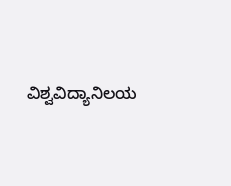ವಿಶ್ವವಿದ್ಯಾನಿಲಯ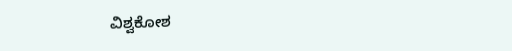ವಿಶ್ವಕೋಶ